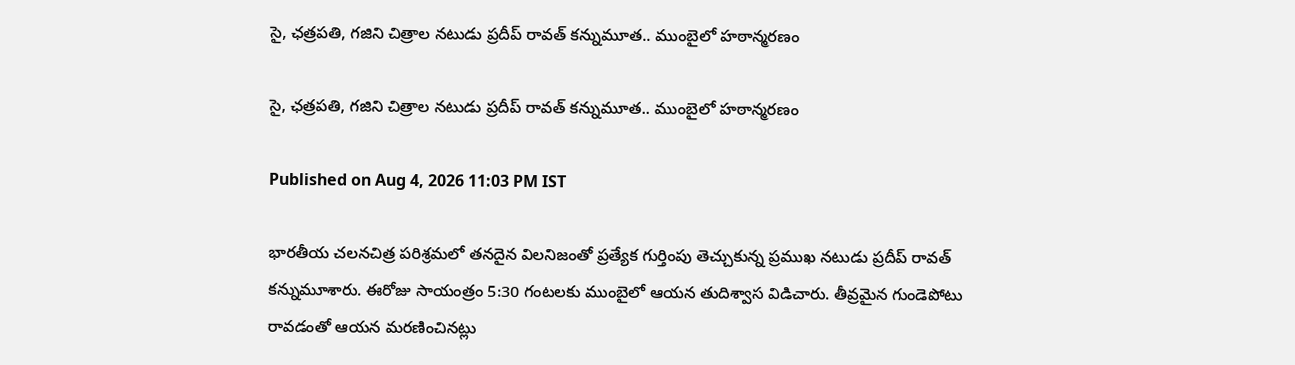సై, ఛత్రపతి, గజిని చిత్రాల నటుడు ప్రదీప్ రావత్ కన్నుమూత.. ముంబైలో హఠాన్మరణం

సై, ఛత్రపతి, గజిని చిత్రాల నటుడు ప్రదీప్ రావత్ కన్నుమూత.. ముంబైలో హఠాన్మరణం

Published on Aug 4, 2026 11:03 PM IST

భారతీయ చలనచిత్ర పరిశ్రమలో తనదైన విలనిజంతో ప్రత్యేక గుర్తింపు తెచ్చుకున్న ప్రముఖ నటుడు ప్రదీప్ రావత్ కన్నుమూశారు. ఈరోజు సాయంత్రం 5:30 గంటలకు ముంబైలో ఆయన తుదిశ్వాస విడిచారు. తీవ్రమైన గుండెపోటు రావడంతో ఆయన మరణించినట్లు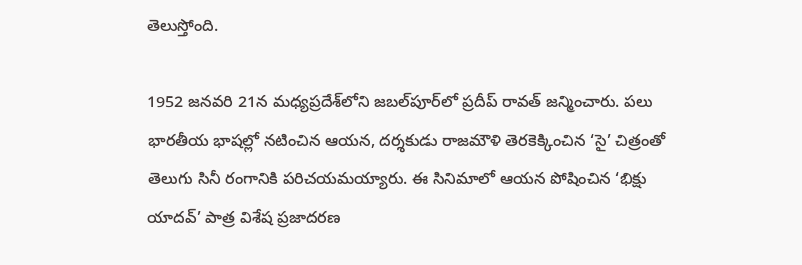తెలుస్తోంది.

1952 జనవరి 21న మధ్యప్రదేశ్‌లోని జబల్‌పూర్‌లో ప్రదీప్ రావత్ జన్మించారు. పలు భారతీయ భాషల్లో నటించిన ఆయన, దర్శకుడు రాజమౌళి తెరకెక్కించిన ‘సై’ చిత్రంతో తెలుగు సినీ రంగానికి పరిచయమయ్యారు. ఈ సినిమాలో ఆయన పోషించిన ‘భిక్షు యాదవ్’ పాత్ర విశేష ప్రజాదరణ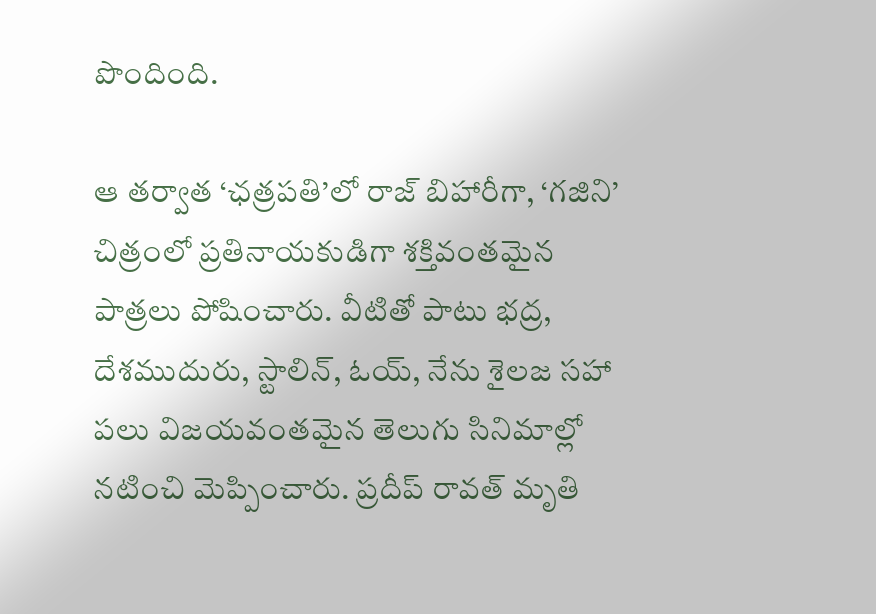పొందింది.

ఆ తర్వాత ‘ఛత్రపతి’లో రాజ్ బిహారీగా, ‘గజిని’ చిత్రంలో ప్రతినాయకుడిగా శక్తివంతమైన పాత్రలు పోషించారు. వీటితో పాటు భద్ర, దేశముదురు, స్టాలిన్, ఓయ్, నేను శైలజ సహా పలు విజయవంతమైన తెలుగు సినిమాల్లో నటించి మెప్పించారు. ప్రదీప్ రావత్ మృతి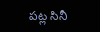పట్ల సినీ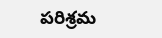పరిశ్రమ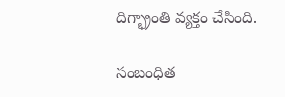దిగ్భ్రాంతి వ్యక్తం చేసింది.

సంబంధిత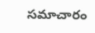సమాచారం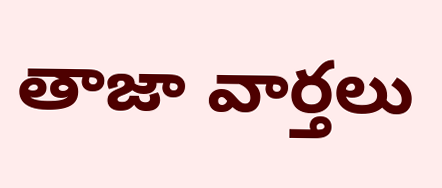తాజా వార్తలు